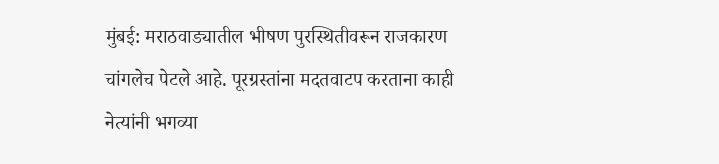मुंबई: मराठवाड्यातील भीषण पुरस्थितीवरून राजकारण चांगलेच पेटले आहे. पूरग्रस्तांना मदतवाटप करताना काही नेत्यांनी भगव्या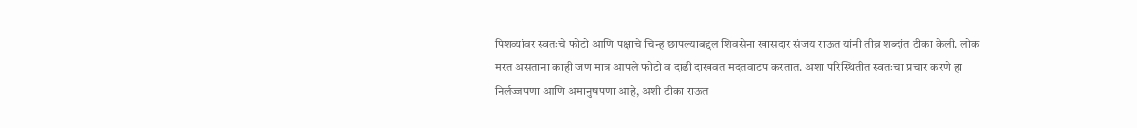पिशव्यांवर स्वतःचे फोटो आणि पक्षाचे चिन्ह छापल्याबद्दल शिवसेना खासदार संजय राऊत यांनी तीव्र शब्दांत टीका केली. लोक मरत असताना काही जण मात्र आपले फोटो व दाढी दाखवत मदतवाटप करतात. अशा परिस्थितीत स्वतःचा प्रचार करणे हा निर्लज्जपणा आणि अमानुषपणा आहे, अशी टीका राऊत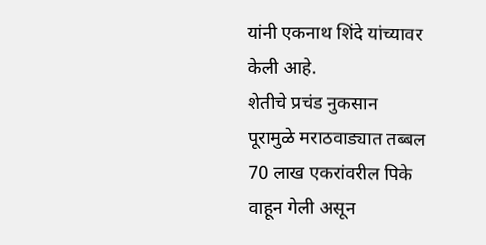यांनी एकनाथ शिंदे यांच्यावर केली आहे.
शेतीचे प्रचंड नुकसान
पूरामुळे मराठवाड्यात तब्बल 70 लाख एकरांवरील पिके वाहून गेली असून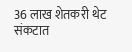36 लाख शेतकरी थेट संकटात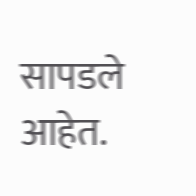सापडले आहेत.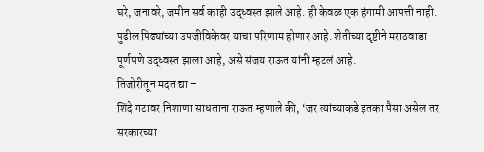घरे, जनावरे, जमीन सर्व काही उद्ध्वस्त झाले आहे. ही केवळ एक हंगामी आपत्ती नाही. पुढील पिढ्यांच्या उपजीविकेवर याचा परिणाम होणार आहे. शेतीच्या दृष्टीने मराठवाडा पूर्णपणे उद्ध्वस्त झाला आहे, असे संजय राऊत यांनी म्हटलं आहे.
तिजोरीतून मदत द्या –
शिंदे गटावर निशाणा साधताना राऊत म्हणाले की, ‘जर त्यांच्याकडे इतका पैसा असेल तर सरकारच्या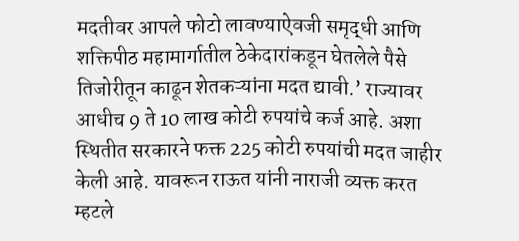मदतीवर आपले फोटो लावण्याऐवजी समृद्धी आणि शक्तिपीठ महामार्गातील ठेकेदारांकडून घेतलेले पैसे तिजोरीतून काढून शेतकऱ्यांना मदत द्यावी.’ राज्यावर आधीच 9 ते 10 लाख कोटी रुपयांचे कर्ज आहे. अशा स्थितीत सरकारने फक्त 225 कोटी रुपयांची मदत जाहीर केली आहे. यावरून राऊत यांनी नाराजी व्यक्त करत म्हटले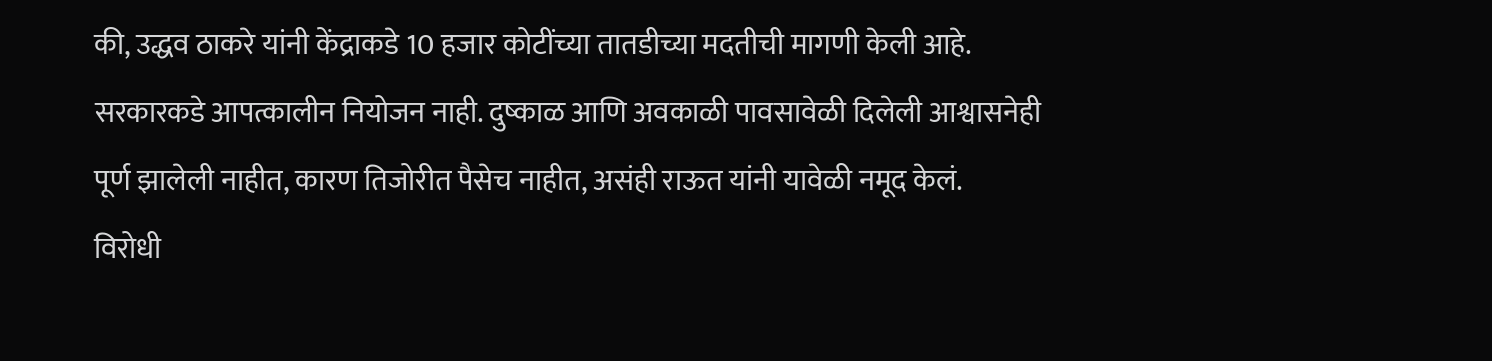की, उद्धव ठाकरे यांनी केंद्राकडे 10 हजार कोटींच्या तातडीच्या मदतीची मागणी केली आहे. सरकारकडे आपत्कालीन नियोजन नाही. दुष्काळ आणि अवकाळी पावसावेळी दिलेली आश्वासनेही पूर्ण झालेली नाहीत, कारण तिजोरीत पैसेच नाहीत, असंही राऊत यांनी यावेळी नमूद केलं.
विरोधी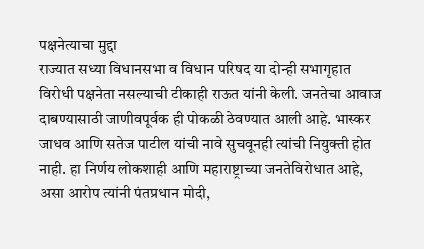पक्षनेत्याचा मुद्दा
राज्यात सध्या विधानसभा व विधान परिषद या दोन्ही सभागृहात विरोधी पक्षनेता नसल्याची टीकाही राऊत यांनी केली. जनतेचा आवाज दाबण्यासाठी जाणीवपूर्वक ही पोकळी ठेवण्यात आली आहे. भास्कर जाधव आणि सतेज पाटील यांची नावे सुचवूनही त्यांची नियुक्ती होत नाही. हा निर्णय लोकशाही आणि महाराष्ट्राच्या जनतेविरोधात आहे, असा आरोप त्यांनी पंतप्रधान मोदी,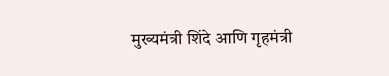मुख्यमंत्री शिंदे आणि गृहमंत्री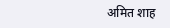अमित शाह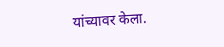यांच्यावर केला.